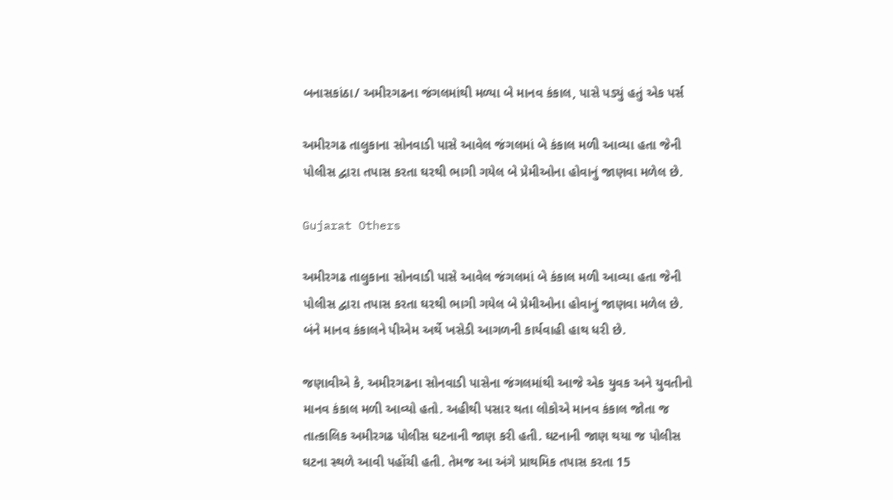બનાસકાંઠા/ અમીરગઢના જંગલમાંથી મળ્યા બે માનવ કંકાલ, પાસે પડ્યું હતું એક પર્સ

અમીરગઢ તાલુકાના સોનવાડી પાસે આવેલ જંગલમાં બે કંકાલ મળી આવ્યા હતા જેની પોલીસ દ્વારા તપાસ કરતા ઘરથી ભાગી ગયેલ બે પ્રેમીઓના હોવાનું જાણવા મળેલ છે.

Gujarat Others

અમીરગઢ તાલુકાના સોનવાડી પાસે આવેલ જંગલમાં બે કંકાલ મળી આવ્યા હતા જેની પોલીસ દ્વારા તપાસ કરતા ઘરથી ભાગી ગયેલ બે પ્રેમીઓના હોવાનું જાણવા મળેલ છે. બંને માનવ કંકાલને પીએમ અર્થે ખસેડી આગળની કાર્યવાહી હાથ ધરી છે.

જણાવીએ કે, અમીરગઢના સોનવાડી પાસેના જંગલમાંથી આજે એક યુવક અને યુવતીનો માનવ કંકાલ મળી આવ્યો હતો. અહીથી પસાર થતા લોકોએ માનવ કંકાલ જોતા જ તાત્કાલિક અમીરગઢ પોલીસ ઘટનાની જાણ કરી હતી. ઘટનાની જાણ થયા જ પોલીસ ઘટના સ્થળે આવી પહોંચી હતી. તેમજ આ અંગે પ્રાથમિક તપાસ કરતા 15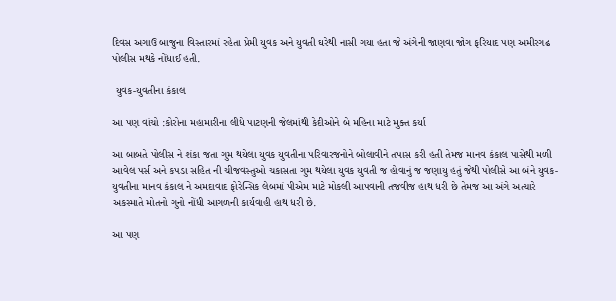દિવસ અગાઉ બાજુના વિસ્તારમાં રહેતા પ્રેમી યુવક અને યુવતી ઘરેથી નાસી ગયા હતા જે અંગેની જાણવા જોગ ફરિયાદ પણ અમીરગઢ પોલીસ મથકે નોંધાઈ હતી.

 યુવક-યુવતીના કંકાલ

આ પણ વાંચો :કોરોના મહામારીના લીધે પાટણની જેલમાંથી કેદીઓને બે મહિના માટે મુક્ત કર્યા

આ બાબતે પોલીસ ને શંકા જતા ગુમ થયેલા યુવક યુવતીના પરિવારજનોને બોલાવીને તપાસ કરી હતી તેમજ માનવ કંકાલ પાસેથી મળી આવેલ પર્સ અને કપડા સહિત ની ચીજવસ્તુઓ ચકાસતા ગુમ થયેલા યુવક યુવતી જ હોવાનું જ જણાયુ હતું જેથી પોલીસે આ બંને યુવક-યુવતીના માનવ કંકાલ ને અમદાવાદ ફોરેન્સિક લેબમાં પીએમ માટે મોકલી આપવાની તજવીજ હાથ ધરી છે તેમજ આ અંગે અત્યારે અકસ્માતે મોતનો ગુનો નોંધી આગળની કાર્યવાહી હાથ ધરી છે.

આ પણ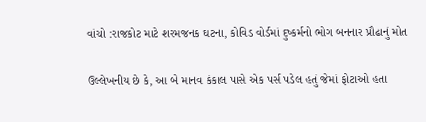વાંચો :રાજકોટ માટે શરમજનક ઘટના, કોવિડ વોર્ડમાં દુષ્કર્મનો ભોગ બનનાર પ્રૌઢાનું મોત

ઉલ્લેખનીય છે કે, આ બે માનવ કંકાલ પાસે એક પર્સ પડેલ હતું જેમાં ફોટાઓ હતા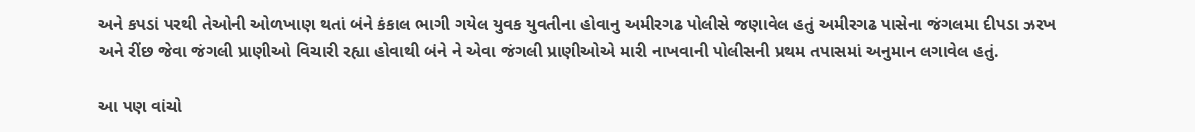અને કપડાં પરથી તેઓની ઓળખાણ થતાં બંને કંકાલ ભાગી ગયેલ યુવક યુવતીના હોવાનુ અમીરગઢ પોલીસે જણાવેલ હતું અમીરગઢ પાસેના જંગલમા દીપડા ઝરખ અને રીંછ જેવા જંગલી પ્રાણીઓ વિચારી રહ્યા હોવાથી બંને ને એવા જંગલી પ્રાણીઓએ મારી નાખવાની પોલીસની પ્રથમ તપાસમાં અનુમાન લગાવેલ હતું.

આ પણ વાંચો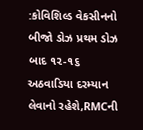:કોવિશિલ્ડ વેકસીનનો બીજો ડોઝ પ્રથમ ડોઝ બાદ ૧૨-૧૬ અઠવાડિયા દરમ્યાન લેવાનો રહેશે,RMCની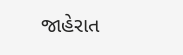જાહેરાત